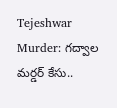Tejeshwar Murder: గద్వాల మర్డర్ కేసు..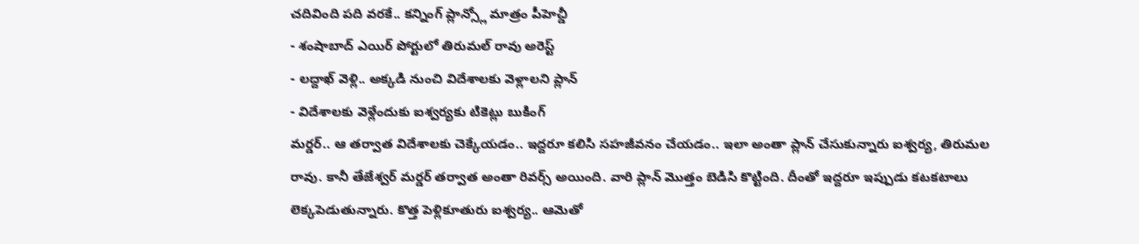చదివింది పది వరకే.. కన్నింగ్ ప్లాన్స్లో మాత్రం పీహెచ్డీ
- శంషాబాద్ ఎయిర్ పోర్టులో తిరుమల్ రావు అరెస్ట్
- లద్దాఖ్ వెళ్లి.. అక్కడి నుంచి విదేశాలకు వెళ్లాలని ప్లాన్
- విదేశాలకు వెళ్లేందుకు ఐశ్వర్యకు టికెట్లు బుకింగ్
మర్డర్.. ఆ తర్వాత విదేశాలకు చెక్కేయడం.. ఇద్దరూ కలిసి సహజీవనం చేయడం.. ఇలా అంతా ప్లాన్ చేసుకున్నారు ఐశ్వర్య, తిరుమల రావు. కానీ తేజేశ్వర్ మర్డర్ తర్వాత అంతా రివర్స్ అయింది. వారి ప్లాన్ మొత్తం బెడిసి కొట్టింది. దీంతో ఇద్దరూ ఇప్పుడు కటకటాలు లెక్కపెడుతున్నారు. కొత్త పెళ్లికూతురు ఐశ్వర్య.. ఆమెతో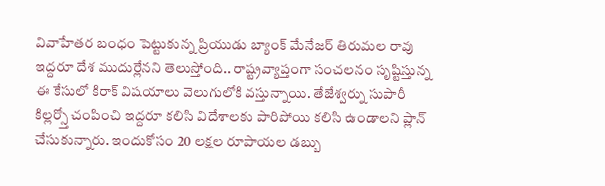వివాహేతర బంధం పెట్టుకున్న ప్రియుడు బ్యాంక్ మేనేజర్ తిరుమల రావు ఇద్దరూ దేశ ముదుర్లేనని తెలుస్తోంది.. రాష్ట్రవ్యాప్తంగా సంచలనం సృష్టిస్తున్న ఈ కేసులో కిరాక్ విషయాలు వెలుగులోకి వస్తున్నాయి. తేజేశ్వర్ను సుపారీ కిల్లర్స్తో చంపించి ఇద్దరూ కలిసి విదేశాలకు పారిపోయి కలిసి ఉండాలని ప్లాన్ చేసుకున్నారు. ఇందుకోసం 20 లక్షల రూపాయల డబ్బు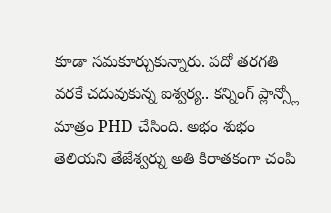కూడా సమకూర్చుకున్నారు. పదో తరగతి వరకే చదువుకున్న ఐశ్వర్య.. కన్నింగ్ ప్లాన్స్లో మాత్రం PHD చేసింది. అభం శుభం తెలియని తేజేశ్వర్ను అతి కిరాతకంగా చంపి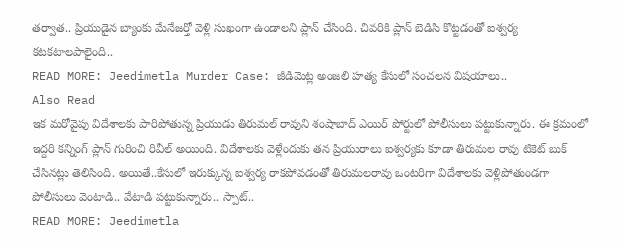తర్వాత.. ప్రియుడైన బ్యాంకు మేనేజర్తో వెళ్లి సుఖంగా ఉండాలని ప్లాన్ చేసింది. చివరికి ప్లాన్ బెడిసి కొట్టడంతో ఐశ్వర్య కటకటాలపాలైంది..
READ MORE: Jeedimetla Murder Case: జీడిమెట్ల అంజలి హత్య కేసులో సంచలన విషయాలు..
Also Read
ఇక మరోవైపు విదేశాలకు పారిపోతున్న ప్రియుడు తిరుమల్ రావుని శంషాబాద్ ఎయిర్ పోర్టులో పోలీసులు పట్టుకున్నారు. ఈ క్రమంలో ఇద్దరి కన్నింగ్ ప్లాన్ గురించి రివీల్ అయింది. విదేశాలకు వెళ్లేందుకు తన ప్రియురాలు ఐశ్వర్యకు కూడా తిరుమల రావు టికెట్ బుక్ చేసినట్లు తెలిసింది. అయితే..కేసులో ఇరుక్కున్న ఐశ్వర్య రాకపోవడంతో తిరుమలరావు ఒంటరిగా విదేశాలకు వెళ్లిపోతుండగా పోలీసులు వెంటాడి.. వేటాడి పట్టుకున్నారు.. స్పాట్..
READ MORE: Jeedimetla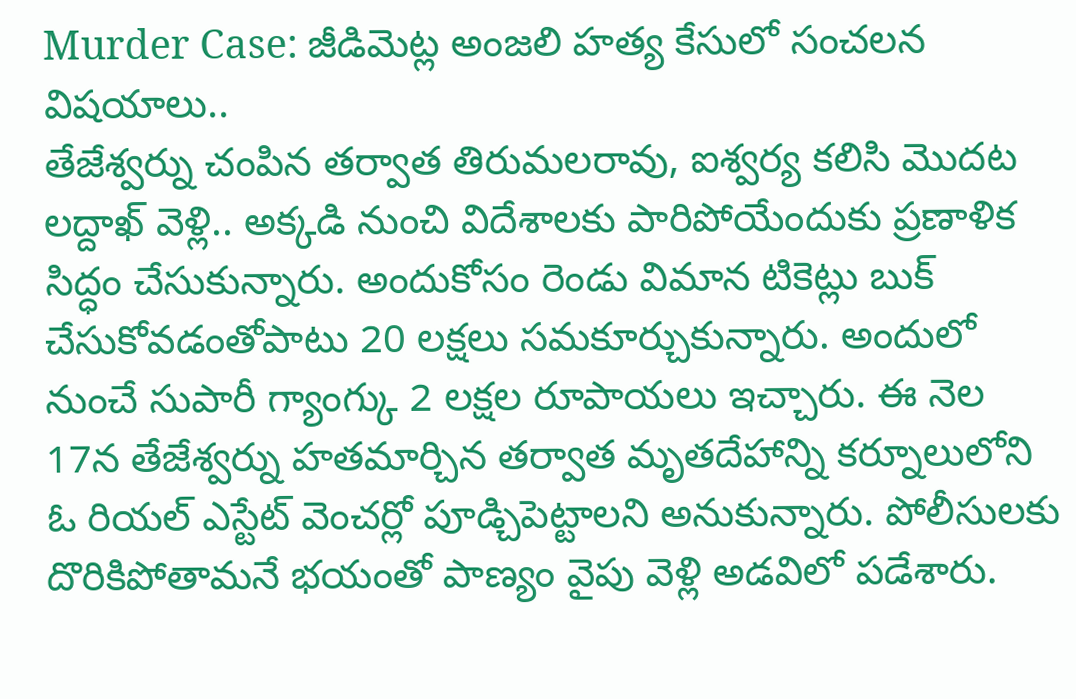Murder Case: జీడిమెట్ల అంజలి హత్య కేసులో సంచలన విషయాలు..
తేజేశ్వర్ను చంపిన తర్వాత తిరుమలరావు, ఐశ్వర్య కలిసి మొదట లద్దాఖ్ వెళ్లి.. అక్కడి నుంచి విదేశాలకు పారిపోయేందుకు ప్రణాళిక సిద్ధం చేసుకున్నారు. అందుకోసం రెండు విమాన టికెట్లు బుక్ చేసుకోవడంతోపాటు 20 లక్షలు సమకూర్చుకున్నారు. అందులో నుంచే సుపారీ గ్యాంగ్కు 2 లక్షల రూపాయలు ఇచ్చారు. ఈ నెల 17న తేజేశ్వర్ను హతమార్చిన తర్వాత మృతదేహాన్ని కర్నూలులోని ఓ రియల్ ఎస్టేట్ వెంచర్లో పూడ్చిపెట్టాలని అనుకున్నారు. పోలీసులకు దొరికిపోతామనే భయంతో పాణ్యం వైపు వెళ్లి అడవిలో పడేశారు.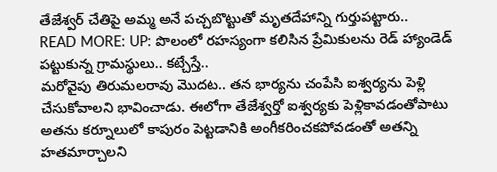తేజేశ్వర్ చేతిపై అమ్మ అనే పచ్చబొట్టుతో మృతదేహాన్ని గుర్తుపట్టారు..
READ MORE: UP: పొలంలో రహస్యంగా కలిసిన ప్రేమికులను రెడ్ హ్యాండెడ్ పట్టుకున్న గ్రామస్థులు.. కట్చేస్తే..
మరోవైపు తిరుమలరావు మొదట.. తన భార్యను చంపేసి ఐశ్వర్యను పెళ్లి చేసుకోవాలని భావించాడు. ఈలోగా తేజేశ్వర్తో ఐశ్వర్యకు పెళ్లికావడంతోపాటు అతను కర్నూలులో కాపురం పెట్టడానికి అంగీకరించకపోవడంతో అతన్ని హతమార్చాలని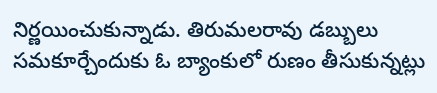నిర్ణయించుకున్నాడు. తిరుమలరావు డబ్బులు సమకూర్చేందుకు ఓ బ్యాంకులో రుణం తీసుకున్నట్లు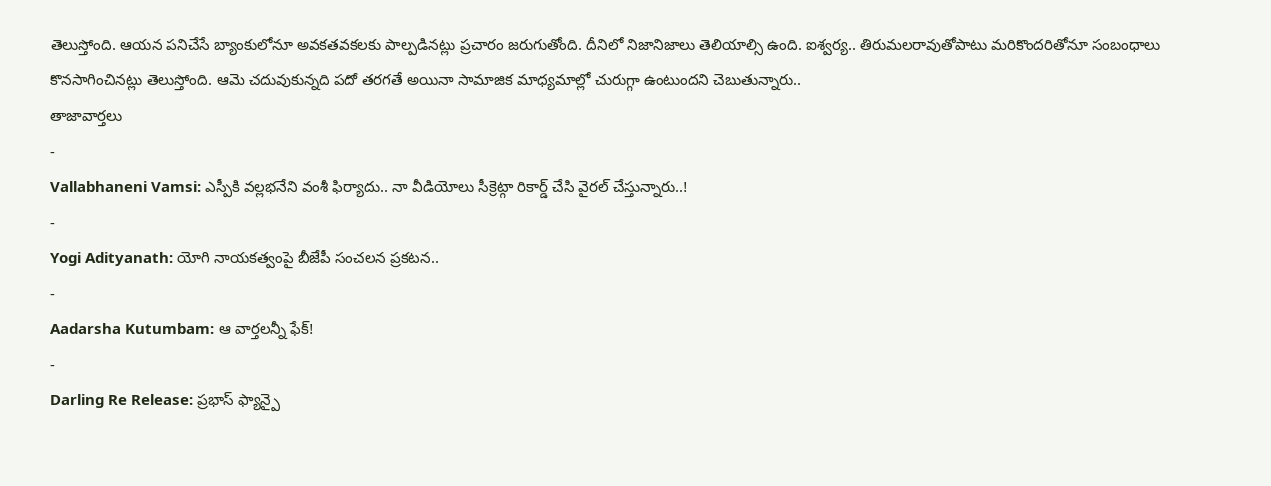తెలుస్తోంది. ఆయన పనిచేసే బ్యాంకులోనూ అవకతవకలకు పాల్పడినట్లు ప్రచారం జరుగుతోంది. దీనిలో నిజానిజాలు తెలియాల్సి ఉంది. ఐశ్వర్య.. తిరుమలరావుతోపాటు మరికొందరితోనూ సంబంధాలు కొనసాగించినట్లు తెలుస్తోంది. ఆమె చదువుకున్నది పదో తరగతే అయినా సామాజిక మాధ్యమాల్లో చురుగ్గా ఉంటుందని చెబుతున్నారు..
తాజావార్తలు
-
Vallabhaneni Vamsi: ఎస్పీకి వల్లభనేని వంశీ ఫిర్యాదు.. నా వీడియోలు సీక్రెట్గా రికార్డ్ చేసి వైరల్ చేస్తున్నారు..!
-
Yogi Adityanath: యోగి నాయకత్వంపై బీజేపీ సంచలన ప్రకటన..
-
Aadarsha Kutumbam: ఆ వార్తలన్నీ ఫేక్!
-
Darling Re Release: ప్రభాస్ ఫ్యాన్పై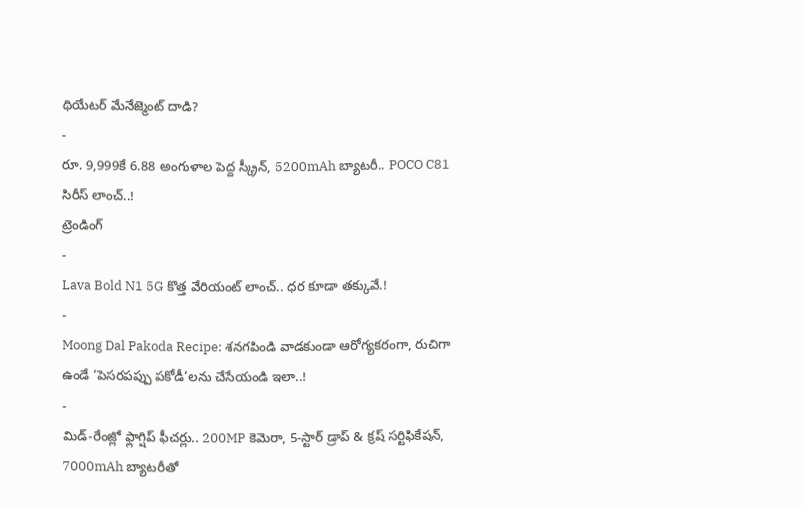థియేటర్ మేనేజ్మెంట్ దాడి?
-
రూ. 9,999కే 6.88 అంగుళాల పెద్ద స్క్రీన్, 5200mAh బ్యాటరీ.. POCO C81 సిరీస్ లాంచ్..!
ట్రెండింగ్
-
Lava Bold N1 5G కొత్త వేరియంట్ లాంచ్.. ధర కూడా తక్కువే.!
-
Moong Dal Pakoda Recipe: శనగపిండి వాడకుండా ఆరోగ్యకరంగా, రుచిగా ఉండే ‘పెసరపప్పు పకోడీ’లను చేసేయండి ఇలా..!
-
మిడ్-రేంజ్లో ఫ్లాగ్షిప్ ఫీచర్లు.. 200MP కెమెరా, 5-స్టార్ డ్రాప్ & క్రష్ సర్టిఫికేషన్, 7000mAh బ్యాటరీతో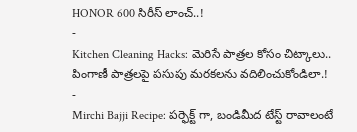HONOR 600 సిరీస్ లాంచ్..!
-
Kitchen Cleaning Hacks: మెరిసే పాత్రల కోసం చిట్కాలు.. పింగాణీ పాత్రలపై పసుపు మరకలను వదిలించుకోండిలా.!
-
Mirchi Bajji Recipe: పర్ఫెక్ట్ గా, బండిమీద టేస్ట్ రావాలంటే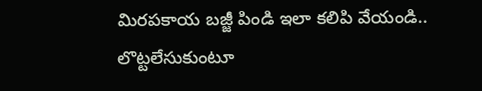మిరపకాయ బజ్జీ పిండి ఇలా కలిపి వేయండి.. లొట్టలేసుకుంటూ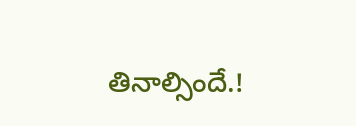తినాల్సిందే.!